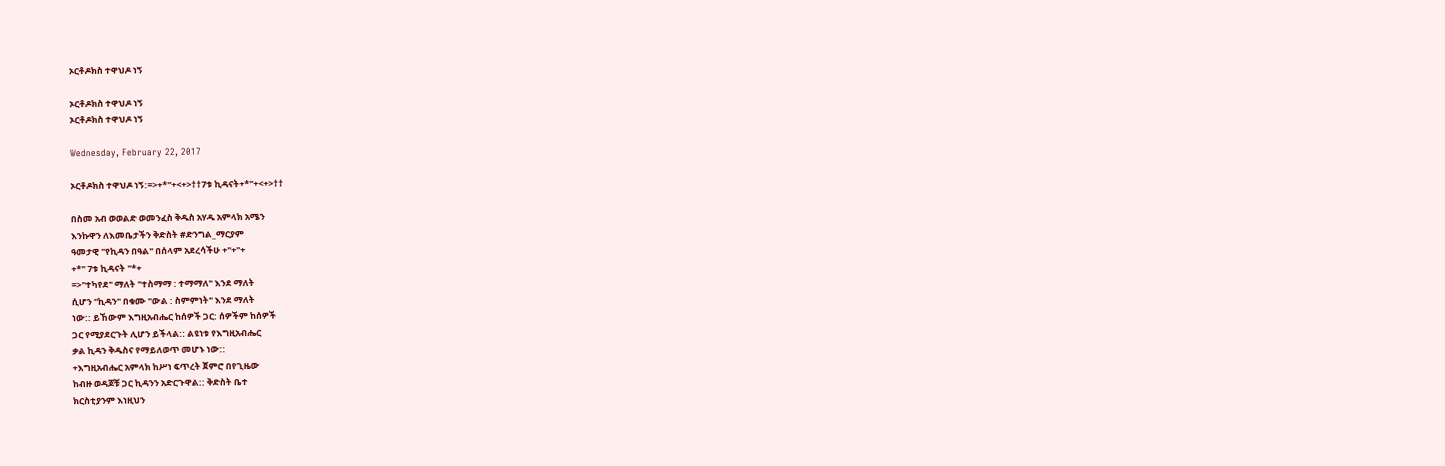ኦርቶዶክስ ተዋህዶ ነኝ

ኦርቶዶክስ ተዋህዶ ነኝ
ኦርቶዶክስ ተዋህዶ ነኝ

Wednesday, February 22, 2017

ኦርቶዶክስ ተዋህዶ ነኝ:=>+*"+<+>††7ቱ ኪዳናት+*"+<+>††

በስመ አብ ወወልድ ወመንፈስ ቅዱስ አሃዱ አምላክ አሜን
እንኩዋን ለእመቤታችን ቅድስት #ድንግል_ማርያም
ዓመታዊ "የኪዳን በዓል" በሰላም አደረሳችሁ +"+"+
+*" 7ቱ ኪዳናት "*+
=>"ተካየደ" ማለት "ተስማማ : ተማማለ" እንደ ማለት
ሲሆን "ኪዳን" በቁሙ "ውል : ስምምነት" እንደ ማለት
ነው:: ይኸውም እግዚአብሔር ከሰዎች ጋር: ሰዎችም ከሰዎች
ጋር የሚያደርጉት ሊሆን ይችላል:: ልዩነቱ የእግዚአብሔር
ቃል ኪዳን ቅዱስና የማይለወጥ መሆኑ ነው::
+እግዚአብሔር አምላክ ከሥነ ፍጥረት ጀምሮ በየጊዜው
ከብዙ ወዳጆቹ ጋር ኪዳንን አድርጉዋል:: ቅድስት ቤተ
ክርስቲያንም እነዚህን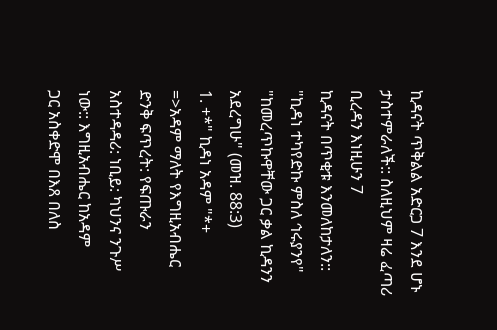ኪዳናት ጥቅልል አድርጋ 7 እንደ ሆኑ
ታስተምራለች:: ስለዚህም ዛሬ ፈጣሪ ቢረዳን እነዚሁን 7
ኪዳናት በጥቂቱ እንመለከታለን::
"ኪዳነ ተካየድኩ ምስለ ኅሩያንየ"
"ከመረጥኩዋቸው ጋር ቃል ኪዳንን አደረግሁ" (መዝ. 88:3)
1. +*" ኪዳነ አዳም "*+
=>አዳም ማለት የእግዚአብሔር ድንቅ ፍጥረት: የፍጡራን
አስተዳዳሪ: ነቢይ: ካህንና ንጉሥ ነው:: እግዚአብሔር ከአዳም
ጋር አስቀድሞ በእጸ በለስ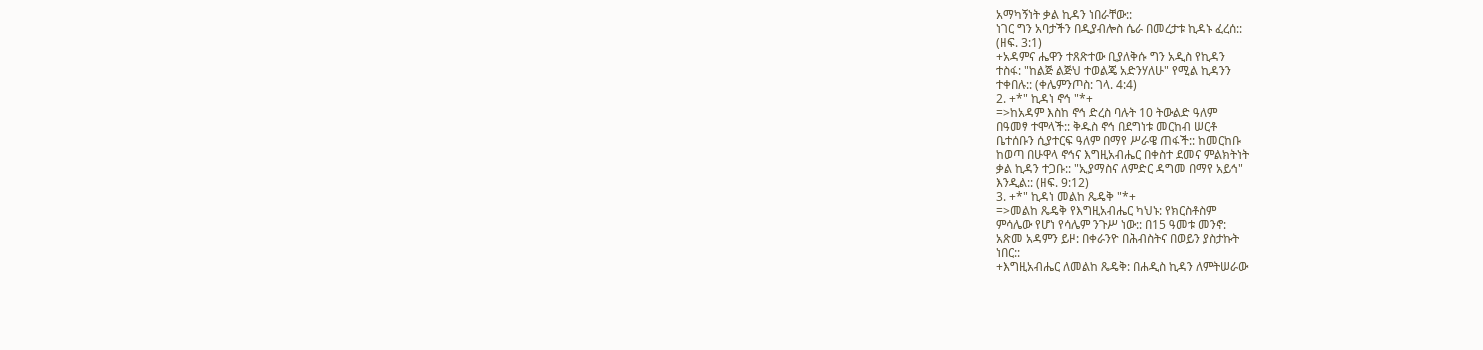አማካኝነት ቃል ኪዳን ነበራቸው::
ነገር ግን አባታችን በዲያብሎስ ሴራ በመረታቱ ኪዳኑ ፈረሰ::
(ዘፍ. 3:1)
+አዳምና ሔዋን ተጸጽተው ቢያለቅሱ ግን አዲስ የኪዳን
ተስፋ: "ከልጅ ልጅህ ተወልጄ አድንሃለሁ" የሚል ኪዳንን
ተቀበሉ:: (ቀሌምንጦስ: ገላ. 4:4)
2. +*" ኪዳነ ኖኅ "*+
=>ከአዳም እስከ ኖኅ ድረስ ባሉት 10 ትውልድ ዓለም
በዓመፃ ተሞላች:: ቅዱስ ኖኅ በደግነቱ መርከብ ሠርቶ
ቤተሰቡን ሲያተርፍ ዓለም በማየ ሥራዌ ጠፋች:: ከመርከቡ
ከወጣ በሁዋላ ኖኅና እግዚአብሔር በቀስተ ደመና ምልክትነት
ቃል ኪዳን ተጋቡ:: "ኢያማስና ለምድር ዳግመ በማየ አይኅ"
እንዲል:: (ዘፍ. 9:12)
3. +*" ኪዳነ መልከ ጼዴቅ "*+
=>መልከ ጼዴቅ የእግዚአብሔር ካህኑ: የክርስቶስም
ምሳሌው የሆነ የሳሌም ንጉሥ ነው:: በ15 ዓመቱ መንኖ:
አጽመ አዳምን ይዞ: በቀራንዮ በሕብስትና በወይን ያስታኩት
ነበር::
+እግዚአብሔር ለመልከ ጼዴቅ: በሐዲስ ኪዳን ለምትሠራው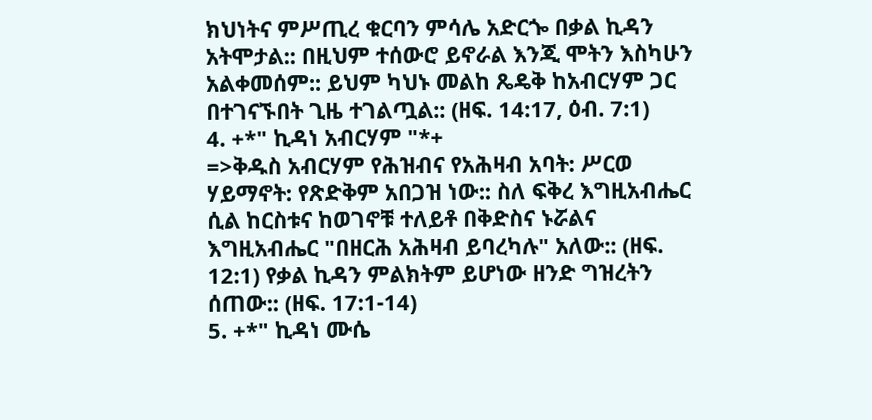ክህነትና ምሥጢረ ቁርባን ምሳሌ አድርጐ በቃል ኪዳን
አትሞታል:: በዚህም ተሰውሮ ይኖራል እንጂ ሞትን እስካሁን
አልቀመሰም:: ይህም ካህኑ መልከ ጼዴቅ ከአብርሃም ጋር
በተገናኙበት ጊዜ ተገልጧል:: (ዘፍ. 14:17, ዕብ. 7:1)
4. +*" ኪዳነ አብርሃም "*+
=>ቅዱስ አብርሃም የሕዝብና የአሕዛብ አባት: ሥርወ
ሃይማኖት: የጽድቅም አበጋዝ ነው:: ስለ ፍቅረ እግዚአብሔር
ሲል ከርስቱና ከወገኖቹ ተለይቶ በቅድስና ኑሯልና
እግዚአብሔር "በዘርሕ አሕዛብ ይባረካሉ" አለው:: (ዘፍ.
12:1) የቃል ኪዳን ምልክትም ይሆነው ዘንድ ግዝረትን
ሰጠው:: (ዘፍ. 17:1-14)
5. +*" ኪዳነ ሙሴ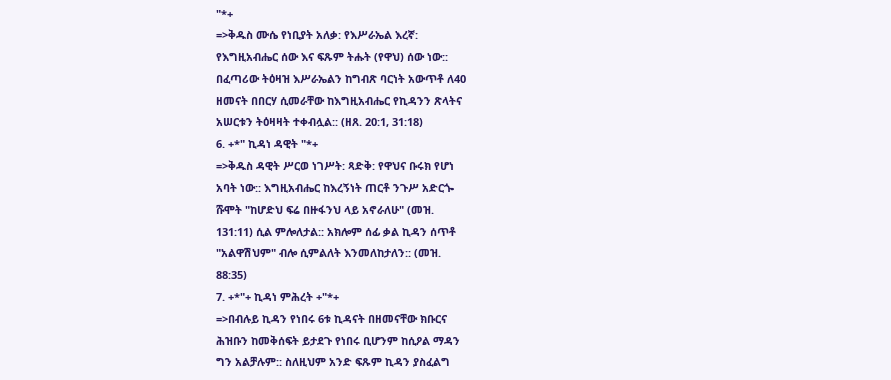"*+
=>ቅዱስ ሙሴ የነቢያት አለቃ: የእሥራኤል እረኛ:
የእግዚአብሔር ሰው እና ፍጹም ትሑት (የዋህ) ሰው ነው::
በፈጣሪው ትዕዛዝ እሥራኤልን ከግብጽ ባርነት አውጥቶ ለ40
ዘመናት በበርሃ ሲመራቸው ከእግዚአብሔር የኪዳንን ጽላትና
አሠርቱን ትዕዛዛት ተቀብሏል:: (ዘጸ. 20:1, 31:18)
6. +*" ኪዳነ ዳዊት "*+
=>ቅዱስ ዳዊት ሥርወ ነገሥት: ጻድቅ: የዋህና ቡሩክ የሆነ
አባት ነው:: እግዚአብሔር ከእረኝነት ጠርቶ ንጉሥ አድርጐ
ሹሞት "ከሆድህ ፍሬ በዙፋንህ ላይ አኖራለሁ" (መዝ.
131:11) ሲል ምሎለታል:: አክሎም ሰፊ ቃል ኪዳን ሰጥቶ
"አልዋሽህም" ብሎ ሲምልለት እንመለከታለን:: (መዝ.
88:35)
7. +*"+ ኪዳነ ምሕረት +"*+
=>በብሉይ ኪዳን የነበሩ 6ቱ ኪዳናት በዘመናቸው ክቡርና
ሕዝቡን ከመቅሰፍት ይታደጉ የነበሩ ቢሆንም ከሲዖል ማዳን
ግን አልቻሉም:: ስለዚህም አንድ ፍጹም ኪዳን ያስፈልግ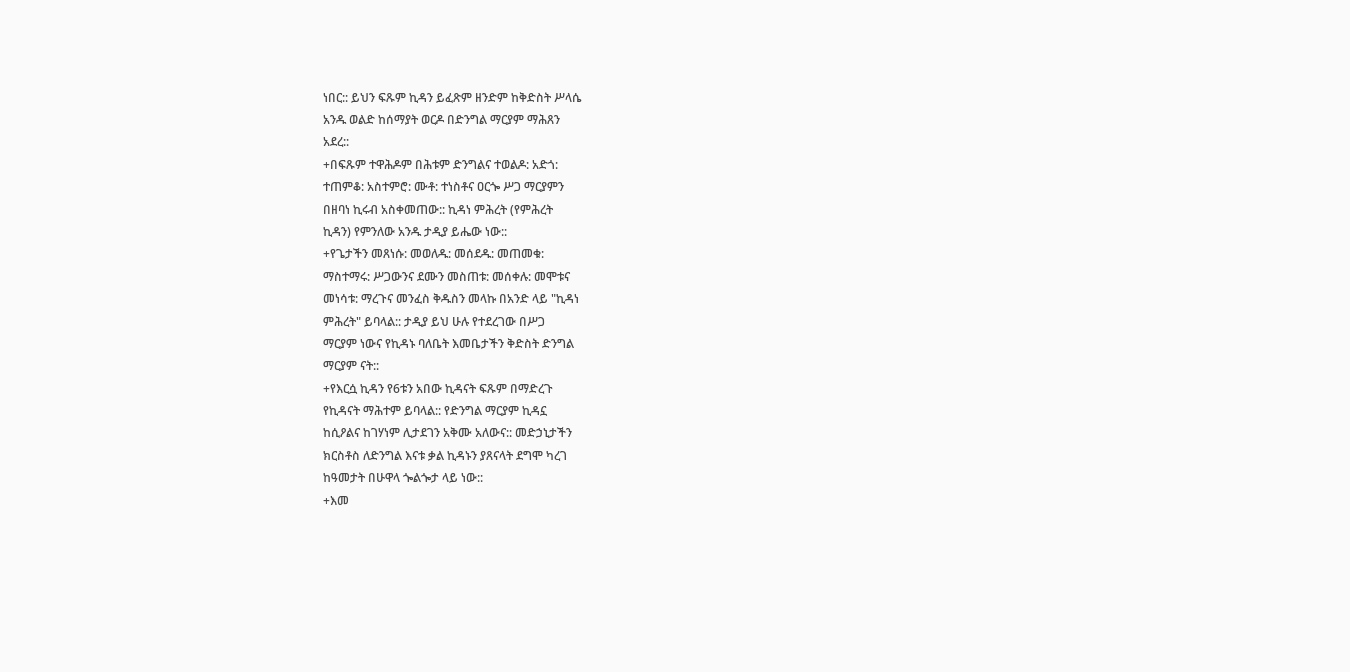ነበር:: ይህን ፍጹም ኪዳን ይፈጽም ዘንድም ከቅድስት ሥላሴ
አንዱ ወልድ ከሰማያት ወርዶ በድንግል ማርያም ማሕጸን
አደረ::
+በፍጹም ተዋሕዶም በሕቱም ድንግልና ተወልዶ: አድጎ:
ተጠምቆ: አስተምሮ: ሙቶ: ተነስቶና ዐርጐ ሥጋ ማርያምን
በዘባነ ኪሩብ አስቀመጠው:: ኪዳነ ምሕረት (የምሕረት
ኪዳን) የምንለው አንዱ ታዲያ ይሔው ነው::
+የጌታችን መጸነሱ: መወለዱ: መሰደዱ: መጠመቁ:
ማስተማሩ: ሥጋውንና ደሙን መስጠቱ: መሰቀሉ: መሞቱና
መነሳቱ: ማረጉና መንፈስ ቅዱስን መላኩ በአንድ ላይ "ኪዳነ
ምሕረት" ይባላል:: ታዲያ ይህ ሁሉ የተደረገው በሥጋ
ማርያም ነውና የኪዳኑ ባለቤት እመቤታችን ቅድስት ድንግል
ማርያም ናት::
+የእርሷ ኪዳን የ6ቱን አበው ኪዳናት ፍጹም በማድረጉ
የኪዳናት ማሕተም ይባላል:: የድንግል ማርያም ኪዳኗ
ከሲዖልና ከገሃነም ሊታደገን አቅሙ አለውና:: መድኃኒታችን
ክርስቶስ ለድንግል እናቱ ቃል ኪዳኑን ያጸናላት ደግሞ ካረገ
ከዓመታት በሁዋላ ጐልጐታ ላይ ነው::
+እመ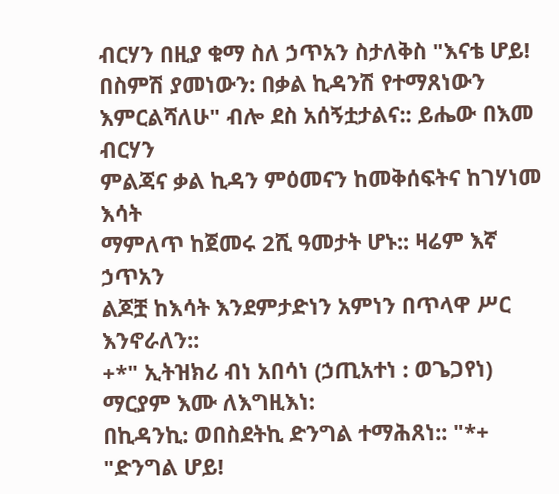ብርሃን በዚያ ቁማ ስለ ኃጥአን ስታለቅስ "እናቴ ሆይ!
በስምሽ ያመነውን: በቃል ኪዳንሽ የተማጸነውን
እምርልሻለሁ" ብሎ ደስ አሰኝቷታልና:: ይሔው በእመ ብርሃን
ምልጃና ቃል ኪዳን ምዕመናን ከመቅሰፍትና ከገሃነመ እሳት
ማምለጥ ከጀመሩ 2ሺ ዓመታት ሆኑ:: ዛሬም እኛ ኃጥአን
ልጆቿ ከእሳት እንደምታድነን አምነን በጥላዋ ሥር
እንኖራለን::
+*" ኢትዝክሪ ብነ አበሳነ (ኃጢአተነ : ወጌጋየነ)
ማርያም እሙ ለእግዚእነ:
በኪዳንኪ: ወበስደትኪ ድንግል ተማሕጸነ:: "*+
"ድንግል ሆይ!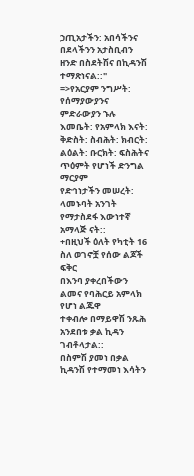ኃጢአታችን: አበሳችንና በደላችንን አታስቢብን
ዘንድ በስደትሽና በኪዳንሽ ተማጽነናል::"
=>የአርያም ንግሥት: የሰማያውያንና ምድራውያን ኁሉ
እመቤት: የአምላክ እናት: ቅድስት: ስብሕት: ክብርት:
ልዕልት: ቡርክት: ፍስሕትና ጥዕምት የሆነች ድንግል ማርያም
የድኅነታችን መሠረት: ላመኑባት አንገት የማታስደፋ እውነተኛ
አማላጅ ናት::
+በዚህች ዕለት የካቲት 16 ስለ ወገኖቿ የሰው ልጆች ፍቅር
በእንባ ያቀረበችውን ልመና የባሕርይ አምላክ የሆነ ልጁዋ
ተቀብሎ በማይዋሽ ንጹሕ አንደበቱ ቃል ኪዳን ገብቶላታል::
በስምሽ ያመነ በቃል ኪዳንሽ የተማመነ እሳትን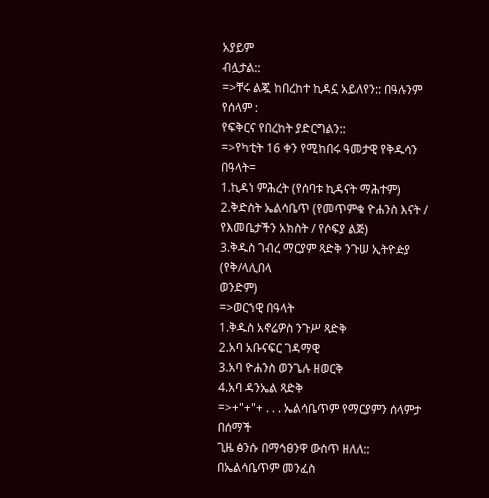አያይም
ብሏታል::
=>ቸሩ ልጇ ከበረከተ ኪዳኗ አይለየን:: በዓሉንም የሰላም :
የፍቅርና የበረከት ያድርግልን::
=>የካቲት 16 ቀን የሚከበሩ ዓመታዊ የቅዱሳን በዓላት=
1.ኪዳነ ምሕረት (የሰባቱ ኪዳናት ማሕተም)
2.ቅድስት ኤልሳቤጥ (የመጥምቁ ዮሐንስ እናት /
የእመቤታችን አክስት / የሶፍያ ልጅ)
3.ቅዱስ ገብረ ማርያም ጻድቅ ንጉሠ ኢትዮዽያ (የቅ/ላሊበላ
ወንድም)
=>ወርኀዊ በዓላት
1.ቅዱስ አኖሬዎስ ንጉሥ ጻድቅ
2.አባ አቡናፍር ገዳማዊ
3.አባ ዮሐንስ ወንጌሉ ዘወርቅ
4.አባ ዳንኤል ጻድቅ
=>+"+"+ . . . ኤልሳቤጥም የማርያምን ሰላምታ በሰማች
ጊዜ ፅንሱ በማኅፀንዋ ውስጥ ዘለለ:: በኤልሳቤጥም መንፈስ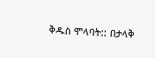ቅዱስ ሞላባት:: በታላቅ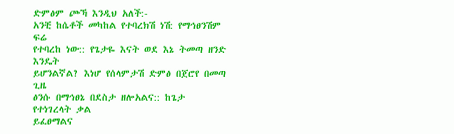ድምፅም ጮኻ እንዲህ አለች:-
አንቺ ከሴቶች መካከል የተባረክሽ ነሽ: የማኅፀንሽም ፍሬ
የተባረከ ነው:: የጌታዬ እናት ወደ እኔ ትመጣ ዘንድ እንዴት
ይሆንልኛል? እነሆ የሰላምታሽ ድምፅ በጀሮየ በመጣ ጊዜ
ፅንሱ በማኅፀኔ በደስታ ዘሎአልና:: ከጌታ የተነገረላት ቃል
ይፈፀማልና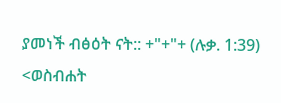ያመነች ብፅዕት ናት:: +"+"+ (ሉቃ. 1:39)
<ወስብሐት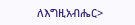ለእግዚአብሔር>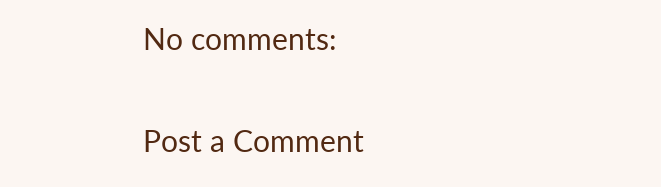No comments:

Post a Comment